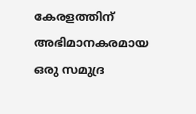കേരളത്തിന് അഭിമാനകരമായ ഒരു സമുദ്ര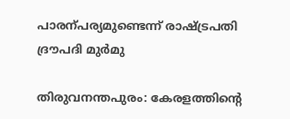പാരന്പര്യമുണ്ടെന്ന് രാഷ്‌ട്രപതി ദ്രൗപദി മുർമു

തിരുവനന്തപുരം: കേരളത്തിന്‍റെ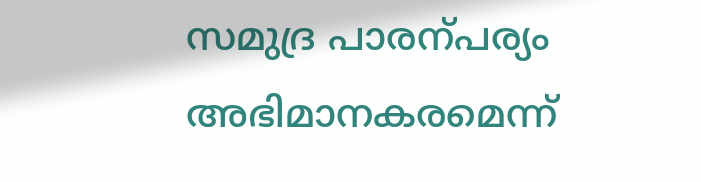സമുദ്ര പാരന്പര്യം അഭിമാനകരമെന്ന്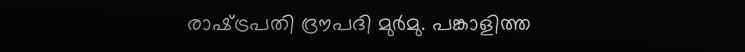രാഷ്‌ട്രപതി ദ്രൗപദി മുർമു. പങ്കാളിത്ത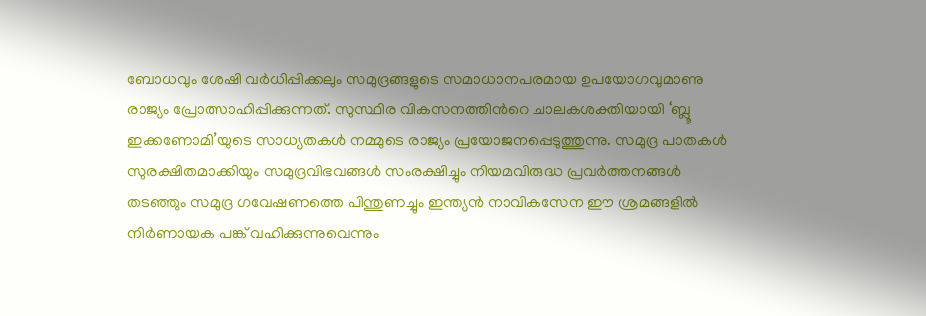ബോധവും ശേഷി വർധിപ്പിക്കലും സമുദ്രങ്ങളുടെ സമാധാനപരമായ ഉപയോഗവുമാണു രാജ്യം പ്രോത്സാഹിപ്പിക്കുന്നത്. സുസ്ഥിര വികസനത്തിന്‍റെ ചാലകശക്തിയായി ‘ബ്ലൂ ഇക്കണോമി’യുടെ സാധ്യതകൾ നമ്മുടെ രാജ്യം പ്രയോജനപ്പെടുത്തുന്നു. സമുദ്ര പാതകൾ സുരക്ഷിതമാക്കിയും സമുദ്രവിഭവങ്ങൾ സംരക്ഷിച്ചും നിയമവിരുദ്ധ പ്രവർത്തനങ്ങൾ തടഞ്ഞും സമുദ്ര ഗവേഷണത്തെ പിന്തുണച്ചും ഇന്ത്യൻ നാവികസേന ഈ ശ്രമങ്ങളിൽ നിർണായക പങ്ക് വഹിക്കുന്നുവെന്നും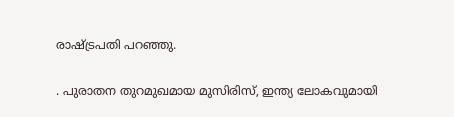രാഷ്‌ട്രപതി പറഞ്ഞു.

. പുരാതന തുറമുഖമായ മുസിരിസ്, ഇന്ത്യ ലോകവുമായി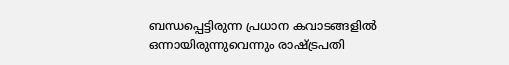ബന്ധപ്പെട്ടിരുന്ന പ്രധാന കവാടങ്ങളിൽ ഒന്നായിരുന്നുവെന്നും രാഷ്‌ട്രപതി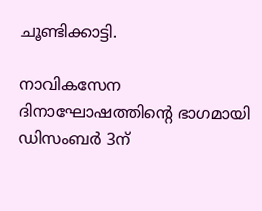ചൂണ്ടിക്കാട്ടി.

നാവികസേന ദിനാഘോഷത്തിന്‍റെ ഭാഗമായി ഡിസംബർ 3ന്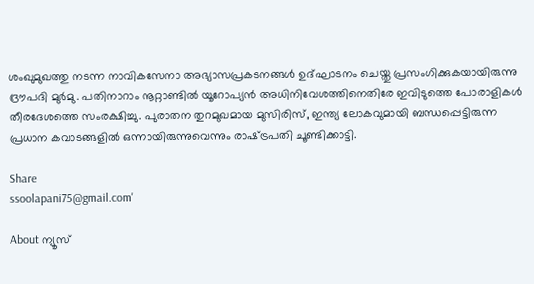ശംഖുമുഖത്തു നടന്ന നാവികസേനാ അഭ്യാസപ്രകടനങ്ങൾ ഉദ്ഘാടനം ചെയ്തു പ്രസംഗിക്കുകയായിരുന്നു ദ്രൗപദി മുർമു. പതിനാറാം നൂറ്റാണ്ടിൽ യൂറോപ്യൻ അധിനിവേശത്തിനെതിരേ ഇവിടുത്തെ പോരാളികൾ തീരദേശത്തെ സംരക്ഷിച്ചു. പുരാതന തുറമുഖമായ മുസിരിസ്, ഇന്ത്യ ലോകവുമായി ബന്ധപ്പെട്ടിരുന്ന പ്രധാന കവാടങ്ങളിൽ ഒന്നായിരുന്നുവെന്നും രാഷ്‌ട്രപതി ചൂണ്ടിക്കാട്ടി.

Share
ssoolapani75@gmail.com'

About ന്യൂസ്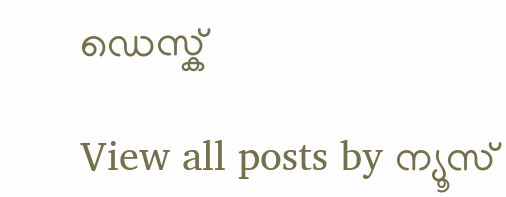ഡെസ്ക്

View all posts by ന്യൂസ്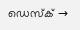ഡെസ്ക് →